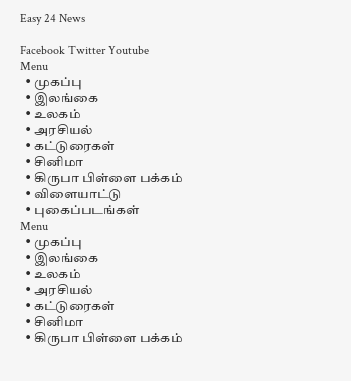Easy 24 News

Facebook Twitter Youtube
Menu
  • முகப்பு
  • இலங்கை
  • உலகம்
  • அரசியல்
  • கட்டுரைகள்
  • சினிமா
  • கிருபா பிள்ளை பக்கம்
  • விளையாட்டு
  • புகைப்படங்கள்
Menu
  • முகப்பு
  • இலங்கை
  • உலகம்
  • அரசியல்
  • கட்டுரைகள்
  • சினிமா
  • கிருபா பிள்ளை பக்கம்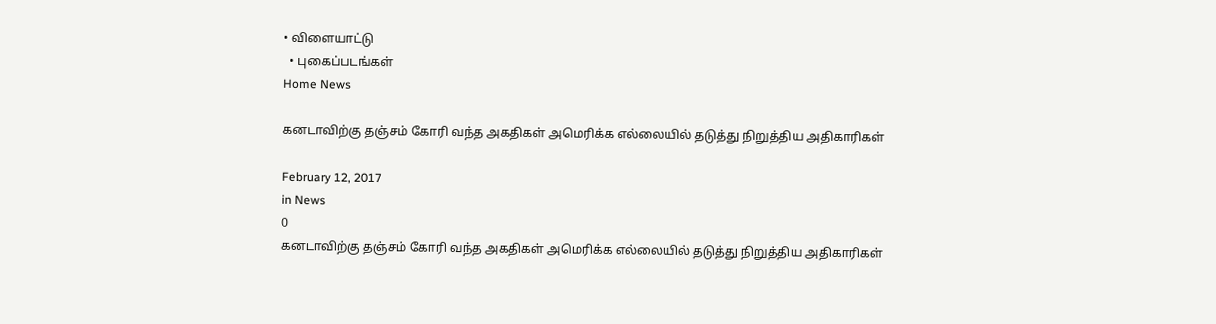• விளையாட்டு
  • புகைப்படங்கள்
Home News

கனடாவிற்கு தஞ்சம் கோரி வந்த அகதிகள் அமெரிக்க எல்லையில் தடுத்து நிறுத்திய அதிகாரிகள்

February 12, 2017
in News
0
கனடாவிற்கு தஞ்சம் கோரி வந்த அகதிகள் அமெரிக்க எல்லையில் தடுத்து நிறுத்திய அதிகாரிகள்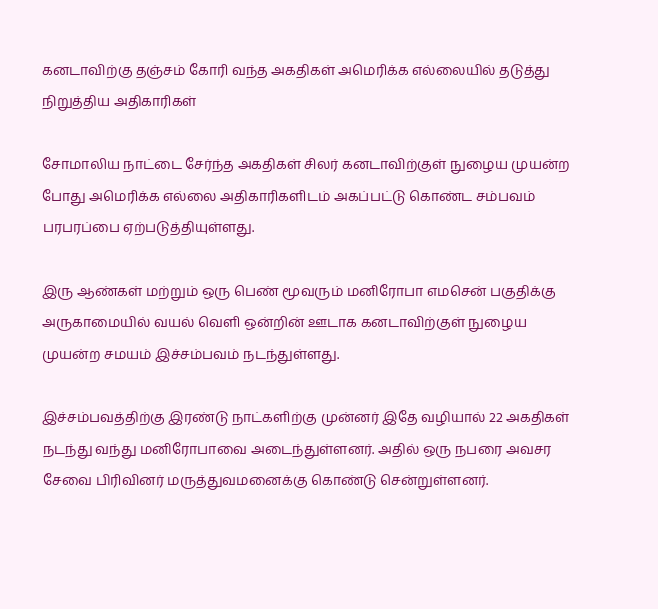கனடாவிற்கு தஞ்சம் கோரி வந்த அகதிகள் அமெரிக்க எல்லையில் தடுத்து நிறுத்திய அதிகாரிகள்

சோமாலிய நாட்டை சேர்ந்த அகதிகள் சிலர் கனடாவிற்குள் நுழைய முயன்ற போது அமெரிக்க எல்லை அதிகாரிகளிடம் அகப்பட்டு கொண்ட சம்பவம் பரபரப்பை ஏற்படுத்தியுள்ளது.

இரு ஆண்கள் மற்றும் ஒரு பெண் மூவரும் மனிரோபா எமசென் பகுதிக்கு அருகாமையில் வயல் வெளி ஒன்றின் ஊடாக கனடாவிற்குள் நுழைய முயன்ற சமயம் இச்சம்பவம் நடந்துள்ளது.

இச்சம்பவத்திற்கு இரண்டு நாட்களிற்கு முன்னர் இதே வழியால் 22 அகதிகள் நடந்து வந்து மனிரோபாவை அடைந்துள்ளனர். அதில் ஒரு நபரை அவசர சேவை பிரிவினர் மருத்துவமனைக்கு கொண்டு சென்றுள்ளனர்.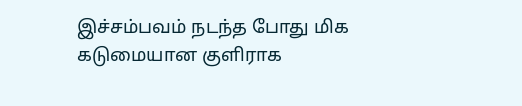இச்சம்பவம் நடந்த போது மிக கடுமையான குளிராக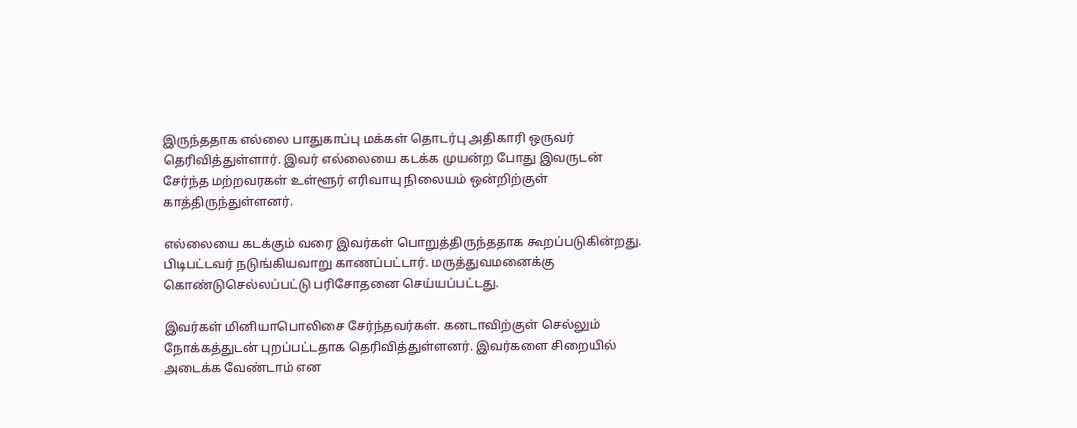இருந்ததாக எல்லை பாதுகாப்பு மக்கள் தொடர்பு அதிகாரி ஒருவர் தெரிவித்துள்ளார். இவர் எல்லையை கடக்க முயன்ற போது இவருடன் சேர்ந்த மற்றவரகள் உள்ளூர் எரிவாயு நிலையம் ஒன்றிற்குள் காத்திருந்துள்ளனர்.

எல்லையை கடக்கும் வரை இவர்கள் பொறுத்திருந்ததாக கூறப்படுகின்றது. பிடிபட்டவர் நடுங்கியவாறு காணப்பட்டார். மருத்துவமனைக்கு கொண்டுசெல்லப்பட்டு பரிசோதனை செய்யப்பட்டது.

இவர்கள் மினியாபொலிசை சேர்ந்தவர்கள். கனடாவிற்குள் செல்லும் நோக்கத்துடன் புறப்பட்டதாக தெரிவித்துள்ளனர். இவர்களை சிறையில் அடைக்க வேண்டாம் என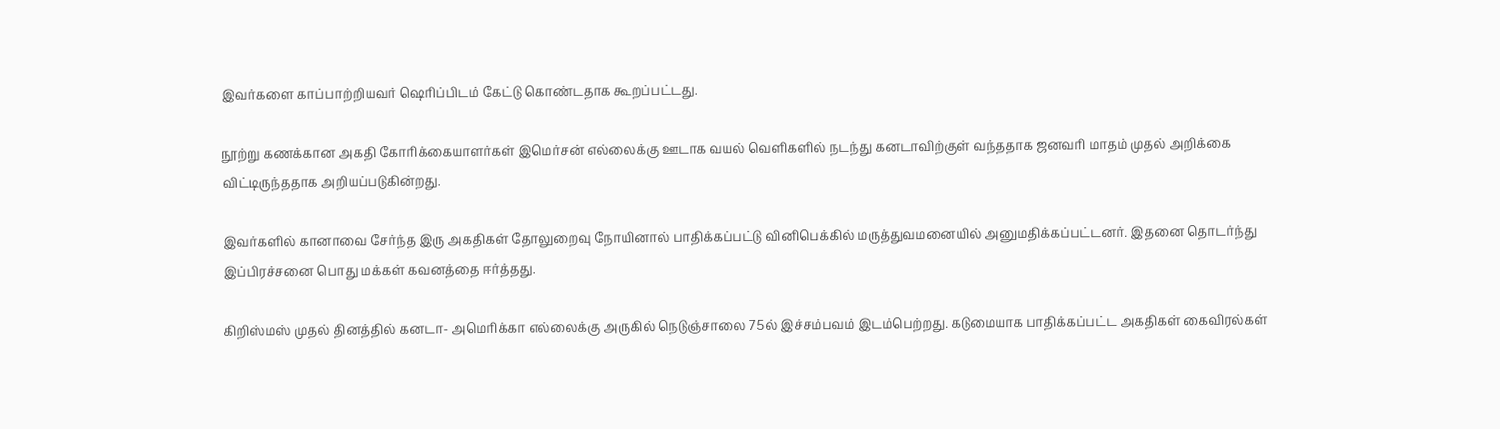இவர்களை காப்பாற்றியவர் ஷெரிப்பிடம் கேட்டு கொண்டதாக கூறப்பட்டது.

நூற்று கணக்கான அகதி கோரிக்கையாளர்கள் இமெர்சன் எல்லைக்கு ஊடாக வயல் வெளிகளில் நடந்து கனடாவிற்குள் வந்ததாக ஜனவரி மாதம் முதல் அறிக்கை விட்டிருந்ததாக அறியப்படுகின்றது.

இவர்களில் கானாவை சேர்ந்த இரு அகதிகள் தோலுறைவு நோயினால் பாதிக்கப்பட்டு வினிபெக்கில் மருத்துவமனையில் அனுமதிக்கப்பட்டனர். இதனை தொடர்ந்து இப்பிரச்சனை பொது மக்கள் கவனத்தை ஈர்த்தது.

கிறிஸ்மஸ் முதல் தினத்தில் கனடா- அமெரிக்கா எல்லைக்கு அருகில் நெடுஞ்சாலை 75ல் இச்சம்பவம் இடம்பெற்றது. கடுமையாக பாதிக்கப்பட்ட அகதிகள் கைவிரல்கள்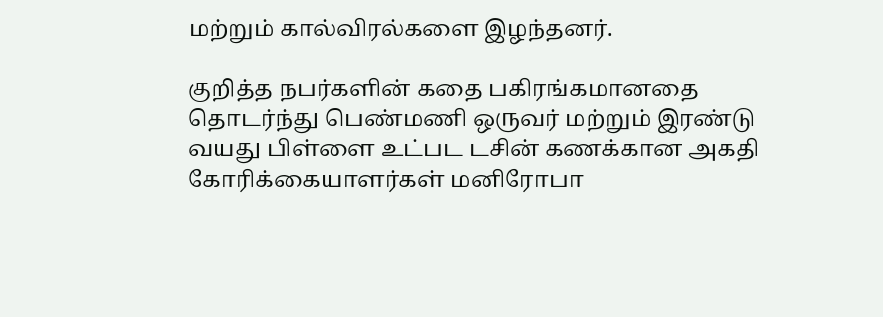மற்றும் கால்விரல்களை இழந்தனர்.

குறித்த நபர்களின் கதை பகிரங்கமானதை தொடர்ந்து பெண்மணி ஒருவர் மற்றும் இரண்டு வயது பிள்ளை உட்பட டசின் கணக்கான அகதி கோரிக்கையாளர்கள் மனிரோபா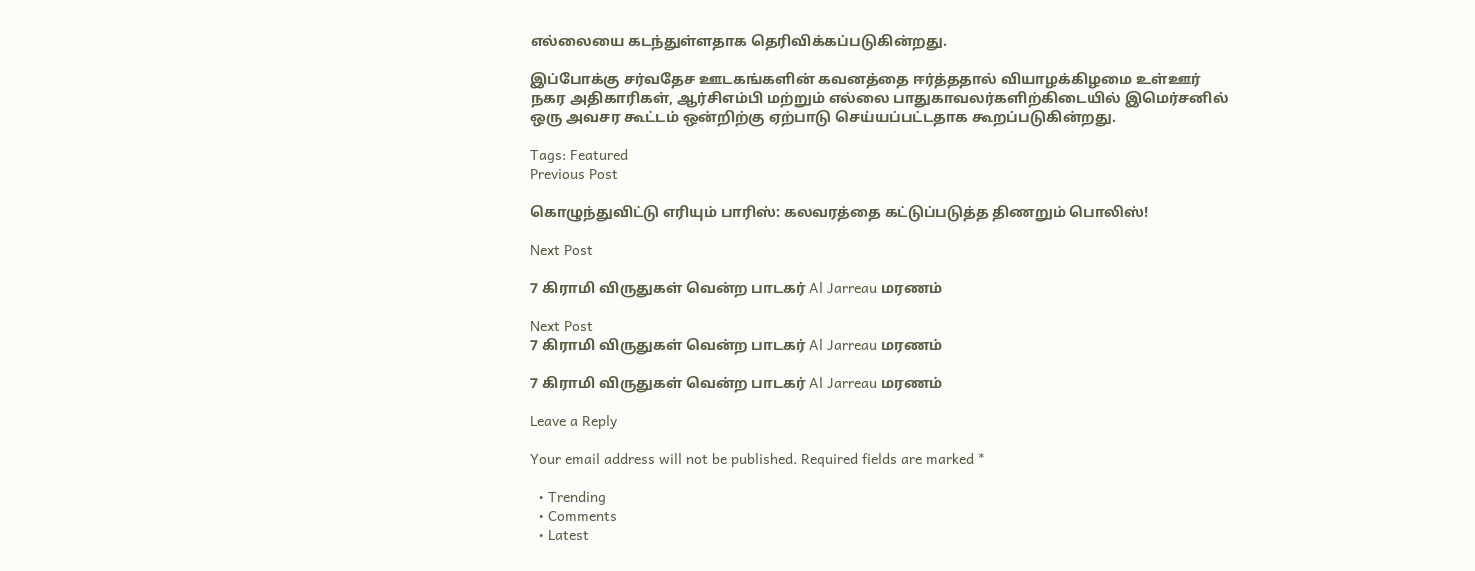எல்லையை கடந்துள்ளதாக தெரிவிக்கப்படுகின்றது.

இப்போக்கு சர்வதேச ஊடகங்களின் கவனத்தை ஈர்த்ததால் வியாழக்கிழமை உள்ஊர் நகர அதிகாரிகள், ஆர்சிஎம்பி மற்றும் எல்லை பாதுகாவலர்களிற்கிடையில் இமெர்சனில் ஒரு அவசர கூட்டம் ஒன்றிற்கு ஏற்பாடு செய்யப்பட்டதாக கூறப்படுகின்றது.

Tags: Featured
Previous Post

கொழுந்துவிட்டு எரியும் பாரிஸ்: கலவரத்தை கட்டுப்படுத்த திணறும் பொலிஸ்!

Next Post

7 கிராமி விருதுகள் வென்ற பாடகர் Al Jarreau மரணம்

Next Post
7 கிராமி விருதுகள் வென்ற பாடகர் Al Jarreau மரணம்

7 கிராமி விருதுகள் வென்ற பாடகர் Al Jarreau மரணம்

Leave a Reply

Your email address will not be published. Required fields are marked *

  • Trending
  • Comments
  • Latest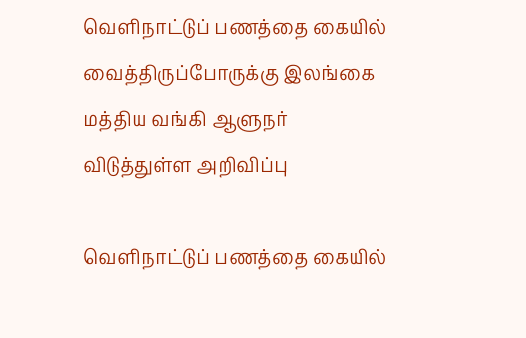வெளிநாட்டுப் பணத்தை கையில் வைத்திருப்போருக்கு இலங்கை மத்திய வங்கி ஆளுநர் விடுத்துள்ள அறிவிப்பு

வெளிநாட்டுப் பணத்தை கையில்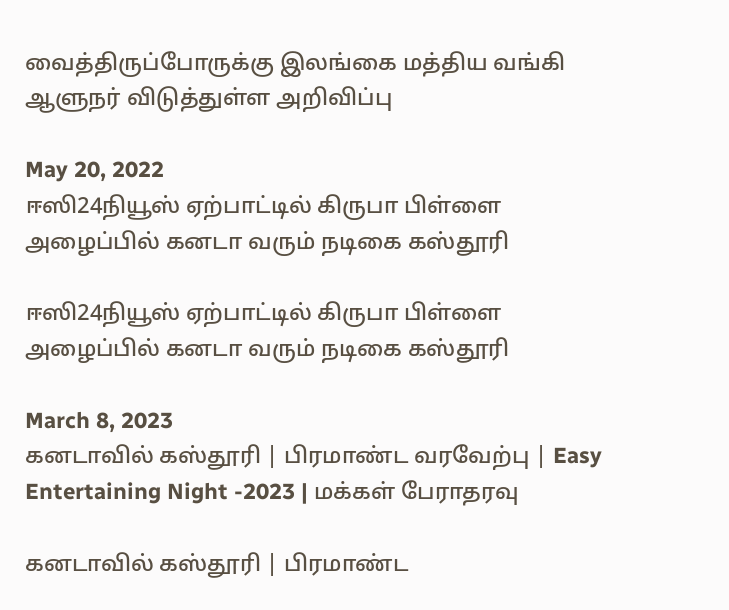வைத்திருப்போருக்கு இலங்கை மத்திய வங்கி ஆளுநர் விடுத்துள்ள அறிவிப்பு

May 20, 2022
ஈஸி24நியூஸ் ஏற்பாட்டில் கிருபா பிள்ளை அழைப்பில் கனடா வரும் நடிகை கஸ்தூரி

ஈஸி24நியூஸ் ஏற்பாட்டில் கிருபா பிள்ளை அழைப்பில் கனடா வரும் நடிகை கஸ்தூரி

March 8, 2023
கனடாவில் கஸ்தூரி | பிரமாண்ட வரவேற்பு | Easy Entertaining Night -2023 | மக்கள் பேராதரவு

கனடாவில் கஸ்தூரி | பிரமாண்ட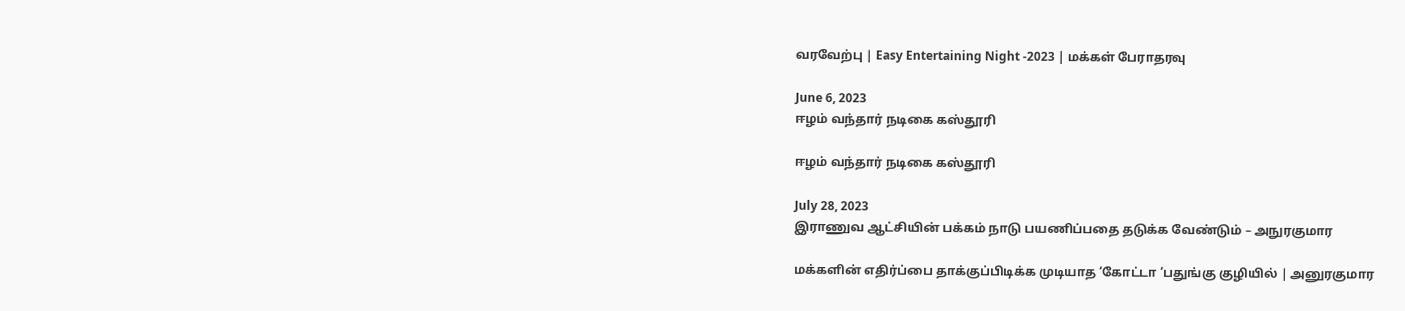வரவேற்பு | Easy Entertaining Night -2023 | மக்கள் பேராதரவு

June 6, 2023
ஈழம் வந்தார் நடிகை கஸ்தூரி

ஈழம் வந்தார் நடிகை கஸ்தூரி

July 28, 2023
இராணுவ ஆட்சியின் பக்கம் நாடு பயணிப்பதை தடுக்க வேண்டும் – அநுரகுமார

மக்களின் எதிர்ப்பை தாக்குப்பிடிக்க முடியாத ‘கோட்டா ‘பதுங்கு குழியில் | அனுரகுமார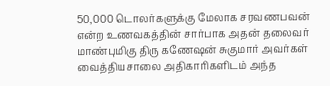50,000 டொலர்களுக்கு மேலாக சரவணபவன் என்ற உணவகத்தின் சார்பாக அதன் தலைவர் மாண்புமிகு திரு கணேஷன் சுகுமார் அவர்கள் வைத்தியசாலை அதிகாரிகளிடம் அந்த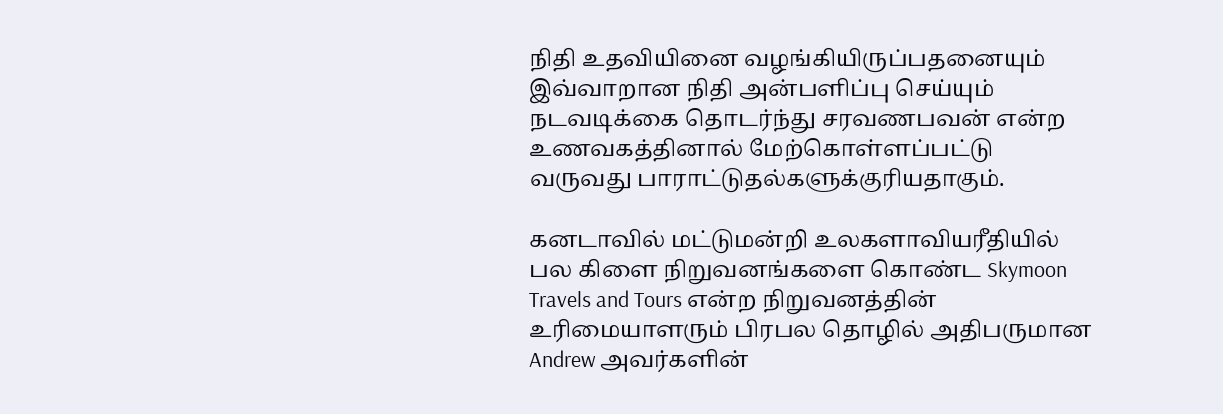நிதி உதவியினை வழங்கியிருப்பதனையும் இவ்வாறான நிதி அன்பளிப்பு செய்யும் நடவடிக்கை தொடர்ந்து சரவணபவன் என்ற உணவகத்தினால் மேற்கொள்ளப்பட்டு வருவது பாராட்டுதல்களுக்குரியதாகும்.

கனடாவில் மட்டுமன்றி உலகளாவியரீதியில் பல கிளை நிறுவனங்களை கொண்ட Skymoon Travels and Tours என்ற நிறுவனத்தின் உரிமையாளரும் பிரபல தொழில் அதிபருமான Andrew அவர்களின்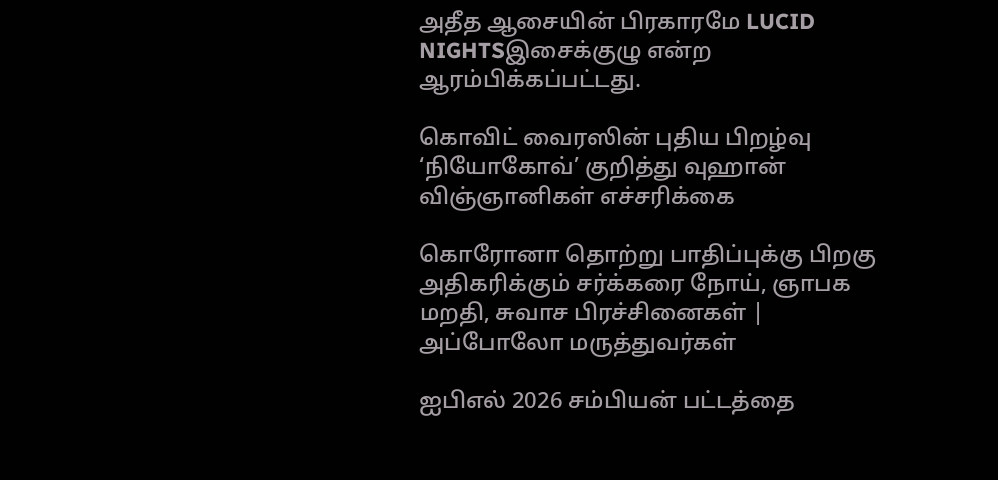அதீத ஆசையின் பிரகாரமே LUCID NIGHTSஇசைக்குழு என்ற ஆரம்பிக்கப்பட்டது.

கொவிட் வைரஸின் புதிய பிறழ்வு ‘நியோகோவ்’ குறித்து வுஹான் விஞ்ஞானிகள் எச்சரிக்கை

கொரோனா தொற்று பாதிப்புக்கு பிறகு அதிகரிக்கும் சர்க்கரை நோய், ஞாபக மறதி, சுவாச பிரச்சினைகள் | அப்போலோ மருத்துவர்கள்

ஐபிஎல் 2026 சம்பியன் பட்டத்தை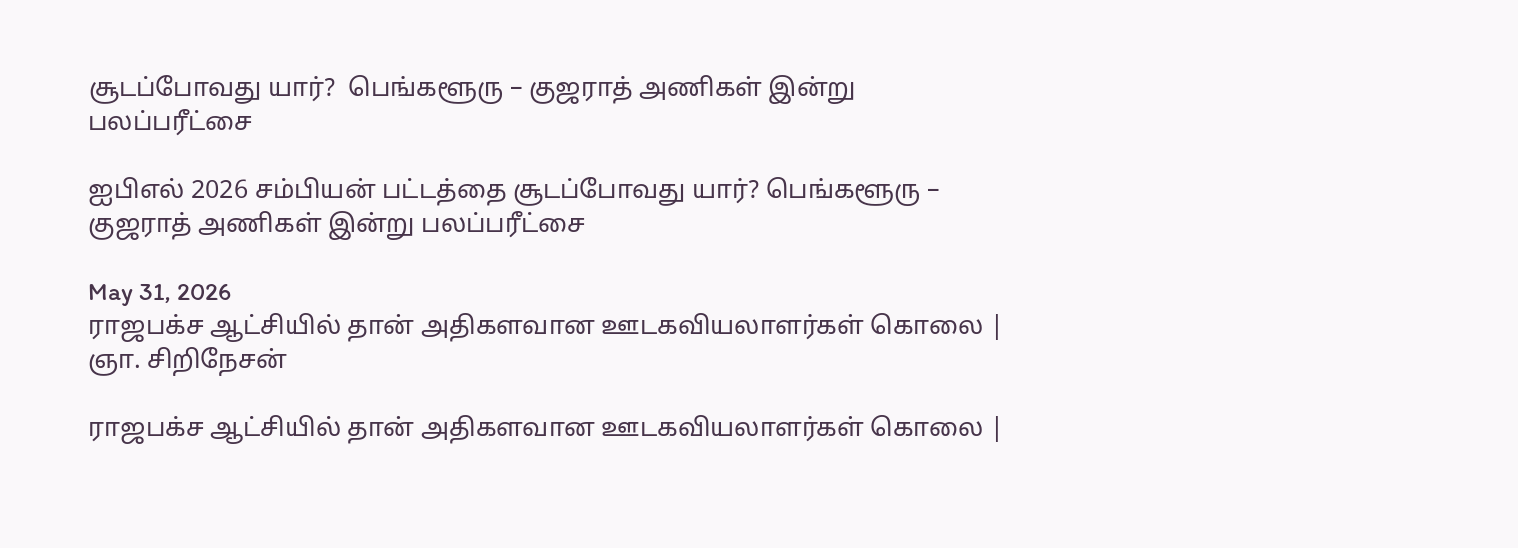சூடப்போவது யார்?  பெங்களூரு – குஜராத் அணிகள் இன்று பலப்பரீட்சை

ஐபிஎல் 2026 சம்பியன் பட்டத்தை சூடப்போவது யார்? பெங்களூரு – குஜராத் அணிகள் இன்று பலப்பரீட்சை

May 31, 2026
ராஜபக்ச ஆட்சியில் தான் அதிகளவான ஊடகவியலாளர்கள் கொலை | ஞா. சிறிநேசன்

ராஜபக்ச ஆட்சியில் தான் அதிகளவான ஊடகவியலாளர்கள் கொலை |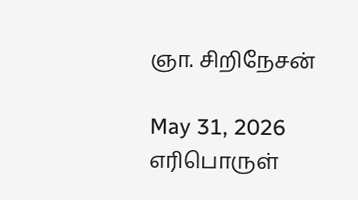ஞா. சிறிநேசன்

May 31, 2026
எரிபொருள்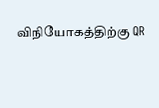விநியோகத்திற்கு QR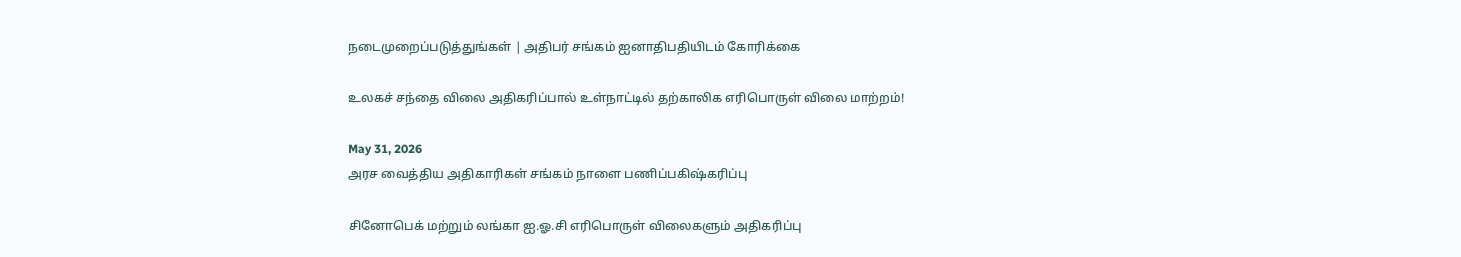நடைமுறைப்படுத்துங்கள் | அதிபர் சங்கம் ஐனாதிபதியிடம் கோரிக்கை

உலகச் சந்தை விலை அதிகரிப்பால் உள்நாட்டில் தற்காலிக எரிபொருள் விலை மாற்றம்!

May 31, 2026
அரச வைத்திய அதிகாரிகள் சங்கம் நாளை பணிப்பகிஷ்கரிப்பு

சினோபெக் மற்றும் லங்கா ஐ.ஓ.சி எரிபொருள் விலைகளும் அதிகரிப்பு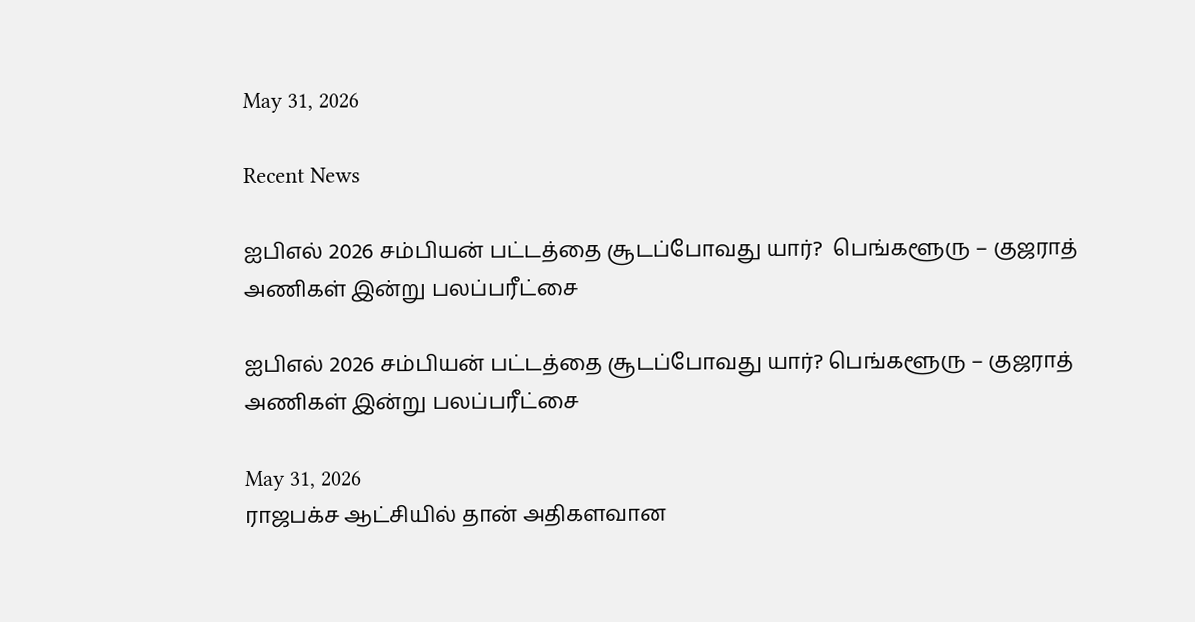May 31, 2026

Recent News

ஐபிஎல் 2026 சம்பியன் பட்டத்தை சூடப்போவது யார்?  பெங்களூரு – குஜராத் அணிகள் இன்று பலப்பரீட்சை

ஐபிஎல் 2026 சம்பியன் பட்டத்தை சூடப்போவது யார்? பெங்களூரு – குஜராத் அணிகள் இன்று பலப்பரீட்சை

May 31, 2026
ராஜபக்ச ஆட்சியில் தான் அதிகளவான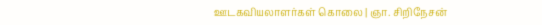ஊடகவியலாளர்கள் கொலை | ஞா. சிறிநேசன்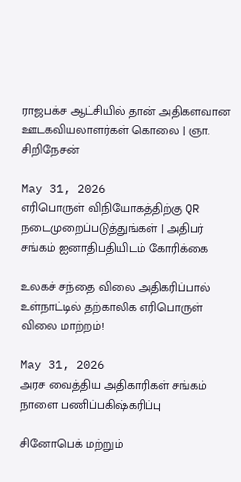ராஜபக்ச ஆட்சியில் தான் அதிகளவான ஊடகவியலாளர்கள் கொலை | ஞா. சிறிநேசன்

May 31, 2026
எரிபொருள் விநியோகத்திற்கு QR நடைமுறைப்படுத்துங்கள் | அதிபர் சங்கம் ஐனாதிபதியிடம் கோரிக்கை

உலகச் சந்தை விலை அதிகரிப்பால் உள்நாட்டில் தற்காலிக எரிபொருள் விலை மாற்றம்!

May 31, 2026
அரச வைத்திய அதிகாரிகள் சங்கம் நாளை பணிப்பகிஷ்கரிப்பு

சினோபெக் மற்றும்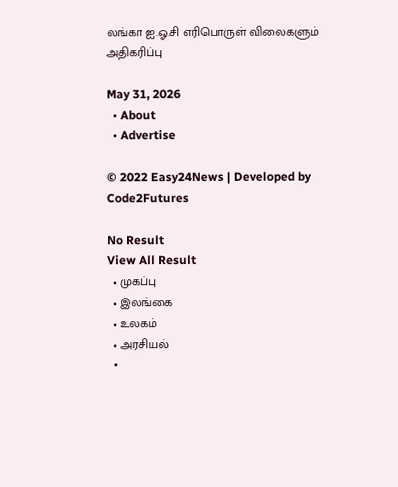லங்கா ஐ.ஓ.சி எரிபொருள் விலைகளும் அதிகரிப்பு

May 31, 2026
  • About
  • Advertise

© 2022 Easy24News | Developed by Code2Futures

No Result
View All Result
  • முகப்பு
  • இலங்கை
  • உலகம்
  • அரசியல்
  •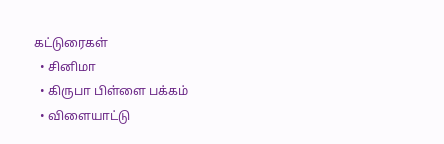கட்டுரைகள்
  • சினிமா
  • கிருபா பிள்ளை பக்கம்
  • விளையாட்டு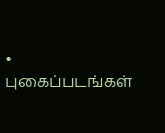• புகைப்படங்கள்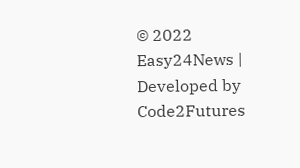© 2022 Easy24News | Developed by Code2Futures